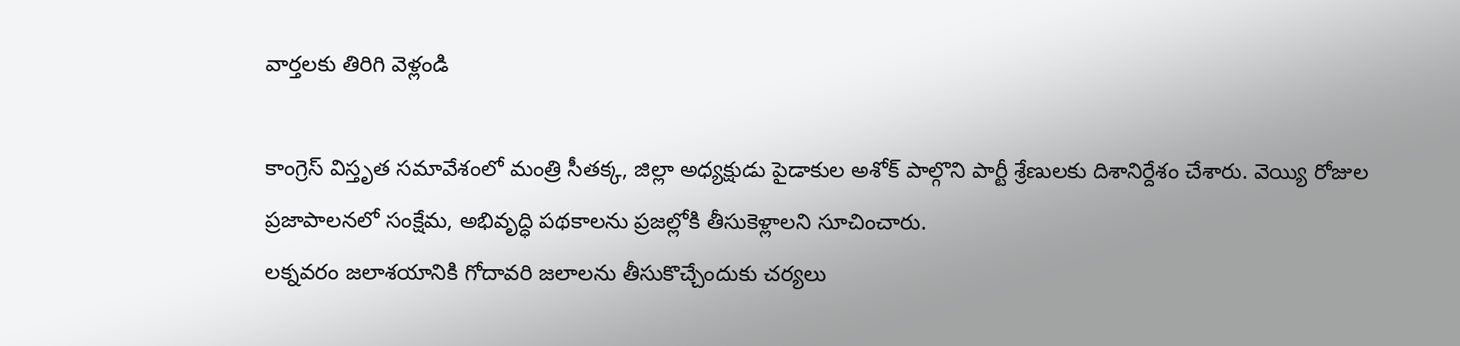వార్తలకు తిరిగి వెళ్లండి

కాంగ్రెస్ విస్తృత సమావేశంలో మంత్రి సీతక్క, జిల్లా అధ్యక్షుడు పైడాకుల అశోక్ పాల్గొని పార్టీ శ్రేణులకు దిశానిర్దేశం చేశారు. వెయ్యి రోజుల ప్రజాపాలనలో సంక్షేమ, అభివృద్ధి పథకాలను ప్రజల్లోకి తీసుకెళ్లాలని సూచించారు.
లక్నవరం జలాశయానికి గోదావరి జలాలను తీసుకొచ్చేందుకు చర్యలు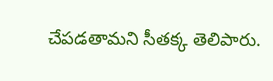చేపడతామని సీతక్క తెలిపారు.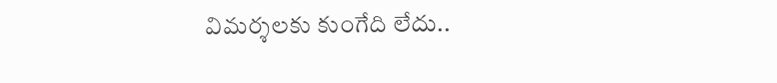విమర్శలకు కుంగేది లేదు..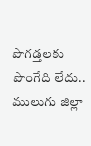పొగడ్తలకు పొంగేది లేదు.. ములుగు జిల్లా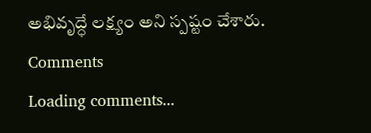అభివృద్ధే లక్ష్యం అని స్పష్టం చేశారు.
Comments
Loading comments...